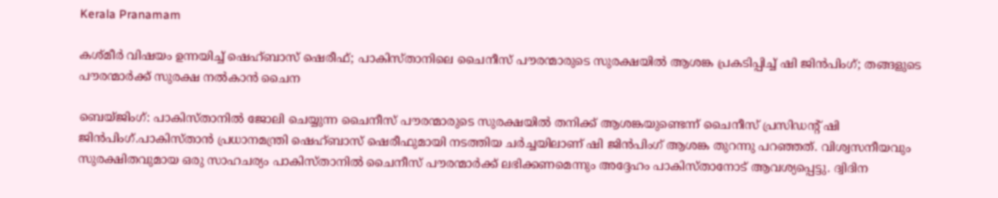Kerala Pranamam

കശ്മീര്‍ വിഷയം ഉന്നയിച്ച് ഷെഹ്ബാസ് ഷെരീഫ്; പാകിസ്താനിലെ ചൈനീസ് പൗരന്മാരുടെ സുരക്ഷയില്‍ ആശങ്ക പ്രകടിപ്പിച്ച് ഷി ജിന്‍പിംഗ്; തങ്ങളുടെ പൗരന്മാര്‍ക്ക് സുരക്ഷ നല്‍കാന്‍ ചൈന

ബെയ്ജിംഗ്: പാകിസ്താനില്‍ ജോലി ചെയ്യുന്ന ചൈനീസ് പൗരന്മാരുടെ സുരക്ഷയില്‍ തനിക്ക് ആശങ്കയുണ്ടെന്ന് ചൈനീസ് പ്രസിഡന്റ് ഷി ജിന്‍പിംഗ്.പാകിസ്താന്‍ പ്രധാനമന്ത്രി ഷെഹ്ബാസ് ഷെരീഫുമായി നടത്തിയ ചര്‍ച്ചയിലാണ് ഷി ജിന്‍പിംഗ് ആശങ്ക തുറന്നു പറഞ്ഞത്. വിശ്വസനീയവും സുരക്ഷിതവുമായ ഒരു സാഹചര്യം പാകിസ്താനില്‍ ചൈനീസ് പൗരന്മാര്‍ക്ക് ലഭിക്കണമെന്നും അദ്ദേഹം പാകിസ്താനോട് ആവശ്യപ്പെട്ടു. ദ്വിദിന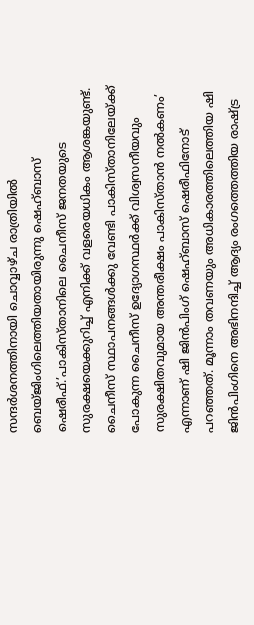സന്ദര്‍ശനത്തിനായി ചൊവ്വാഴ്ച രാത്രിയില്‍ ബെയ്ജിംഗിലെത്തിയതായിരുന്നു ഷെഹ്ബാസ് ഷെരീഫ്.’പാകിസ്താനിലെ ചൈനീസ് ജനതയുടെ സുരക്ഷയെക്കുറിച്ച് എനിക്ക് വളരെയധികം ആശങ്കയുണ്ട്. ചൈനീസ് സ്ഥാപനങ്ങള്‍ക്കു വേണ്ടി പാകിസ്താനിലേയ്ക്ക് പോകുന്ന ചൈനീസ് ഉദ്യോഗസ്ഥര്‍ക്ക് വിശ്വസനീയവും സുരക്ഷിതവുമായ അന്തരീക്ഷം പാകിസ്താന്‍ നല്‍കണം’ എന്നാണ് ഷി ജിന്‍പിംഗ് ഷെഹ്ബാസ് ഷെരീഫിനോട് പറഞ്ഞത്. മൂന്നാം തവണയും അധികാരത്തിലെത്തിയ ഷി ജിന്‍പിംഗിനെ അഭിനന്ദിച്ച് ആദ്യം രംഗത്തെത്തിയ രാഷ്ട്ര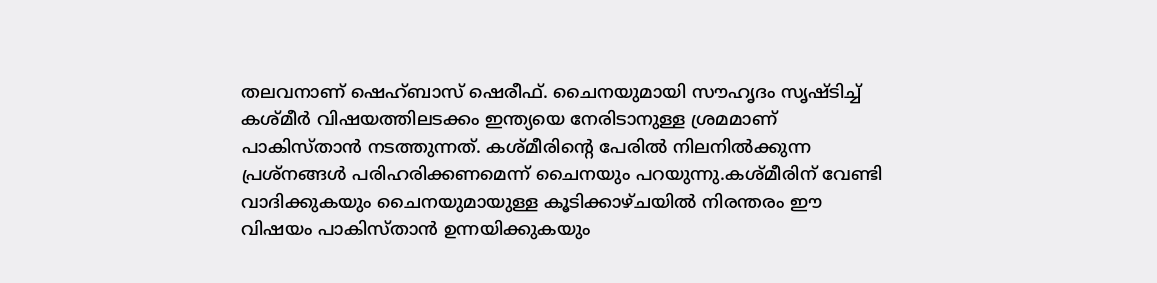തലവനാണ് ഷെഹ്ബാസ് ഷെരീഫ്. ചൈനയുമായി സൗഹൃദം സൃഷ്ടിച്ച് കശ്മീര്‍ വിഷയത്തിലടക്കം ഇന്ത്യയെ നേരിടാനുള്ള ശ്രമമാണ് പാകിസ്താന്‍ നടത്തുന്നത്. കശ്മീരിന്റെ പേരില്‍ നിലനില്‍ക്കുന്ന പ്രശ്‌നങ്ങള്‍ പരിഹരിക്കണമെന്ന് ചൈനയും പറയുന്നു.കശ്മീരിന് വേണ്ടി വാദിക്കുകയും ചൈനയുമായുള്ള കൂടിക്കാഴ്ചയില്‍ നിരന്തരം ഈ വിഷയം പാകിസ്താന്‍ ഉന്നയിക്കുകയും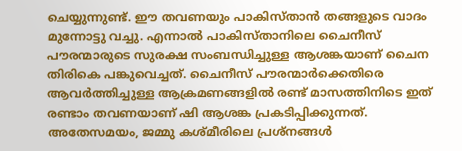ചെയ്യുന്നുണ്ട്. ഈ തവണയും പാകിസ്താന്‍ തങ്ങളുടെ വാദം മുന്നോട്ടു വച്ചു. എന്നാല്‍ പാകിസ്താനിലെ ചൈനീസ് പൗരന്മാരുടെ സുരക്ഷ സംബന്ധിച്ചുള്ള ആശങ്കയാണ് ചൈന തിരികെ പങ്കുവെച്ചത്. ചൈനീസ് പൗരന്മാര്‍ക്കെതിരെ ആവര്‍ത്തിച്ചുള്ള ആക്രമണങ്ങളില്‍ രണ്ട് മാസത്തിനിടെ ഇത് രണ്ടാം തവണയാണ് ഷി ആശങ്ക പ്രകടിപ്പിക്കുന്നത്. അതേസമയം, ജമ്മു കശ്മീരിലെ പ്രശ്‌നങ്ങള്‍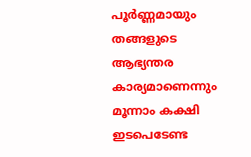പൂര്‍ണ്ണമായും തങ്ങളുടെ ആഭ്യന്തര കാര്യമാണെന്നും മൂന്നാം കക്ഷി ഇടപെടേണ്ട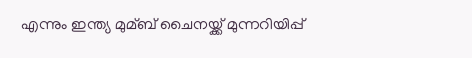എന്നും ഇന്ത്യ മുമ്ബ് ചൈനയ്ക്ക് മുന്നറിയിപ്പ്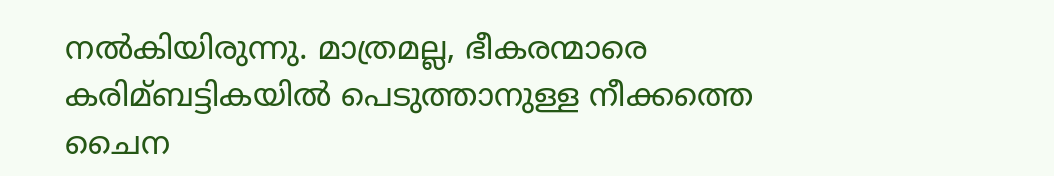നല്‍കിയിരുന്നു. മാത്രമല്ല, ഭീകരന്മാരെ കരിമ്ബട്ടികയില്‍ പെടുത്താനുള്ള നീക്കത്തെ ചൈന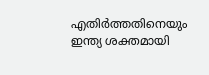എതിര്‍ത്തതിനെയും ഇന്ത്യ ശക്തമായി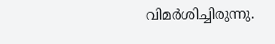വിമര്‍ശിച്ചിരുന്നു.